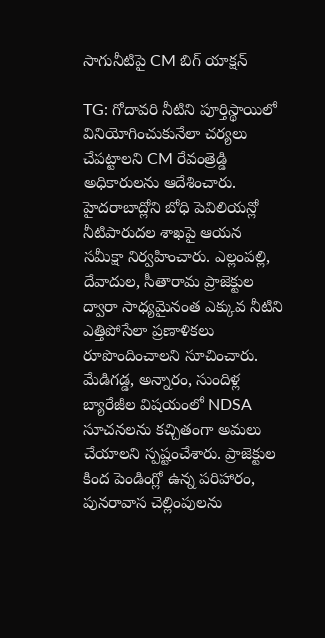సాగునీటిపై CM బిగ్ యాక్షన్

TG: గోదావరి నీటిని పూర్తిస్థాయిలో వినియోగించుకునేలా చర్యలు చేపట్టాలని CM రేవంత్రెడ్డి అధికారులను ఆదేశించారు. హైదరాబాద్లోని బోధి పెవిలియన్లో నీటిపారుదల శాఖపై ఆయన సమీక్షా నిర్వహించారు. ఎల్లంపల్లి, దేవాదుల, సీతారామ ప్రాజెక్టుల ద్వారా సాధ్యమైనంత ఎక్కువ నీటిని ఎత్తిపోసేలా ప్రణాళికలు రూపొందించాలని సూచించారు. మేడిగడ్డ, అన్నారం, సుందిళ్ల బ్యారేజీల విషయంలో NDSA సూచనలను కచ్చితంగా అమలు చేయాలని స్పష్టంచేశారు. ప్రాజెక్టుల కింద పెండింగ్లో ఉన్న పరిహారం, పునరావాస చెల్లింపులను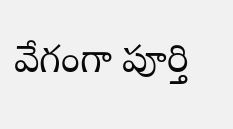వేగంగా పూర్తి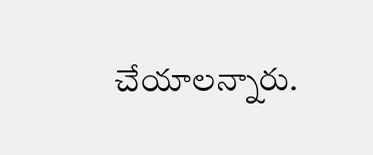చేయాలన్నారు.